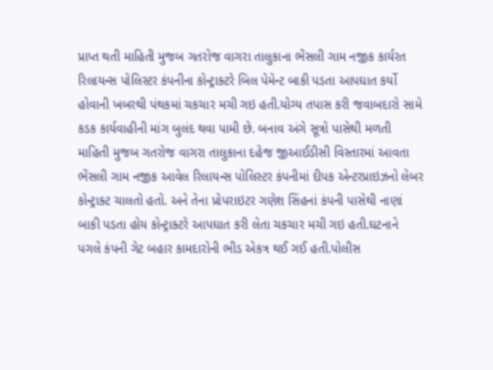પ્રાપ્ત થતી માહિતી મુજબ ગતરોજ વાગરા તાલુકાના ભેંસલી ગામ નજીક કાર્યરત રિલાયન્સ પોલિસ્ટર કંપનીના કોન્ટ્રાક્ટરે બિલ પેમેન્ટ બાકી પડતા આપઘાત કર્યો હોવાની ખબરથી પંથકમાં ચકચાર મચી ગઇ હતી.યોગ્ય તપાસ કરી જવાબદારો સામે કડક કાર્યવાહીની માંગ બુલંદ થવા પામી છે. બનાવ અંગે સૂત્રો પાસેથી મળતી માહિતી મુજબ ગતરોજ વાગરા તાલુકાના દહેજ જીઆઈડીસી વિસ્તારમાં આવતા ભેંસલી ગામ નજીક આવેલ રિલાયન્સ પોલિસ્ટર કંપનીમાં દીપક એન્ટરપ્રાઇઝનો લેબર કોન્ટ્રાક્ટ ચાલતો હતો. અને તેના પ્રોપરાઇટર ગણેશ સિંહનાં કંપની પાસેથી નાણાં બાકી પડતા હોય કોન્ટ્રાક્ટરે આપઘાત કરી લેતા ચકચાર મચી ગઇ હતી.ઘટનાને પગલે કંપની ગેટ બહાર કામદારોની ભીડ એકત્ર થઈ ગઈ હતી.પોલીસ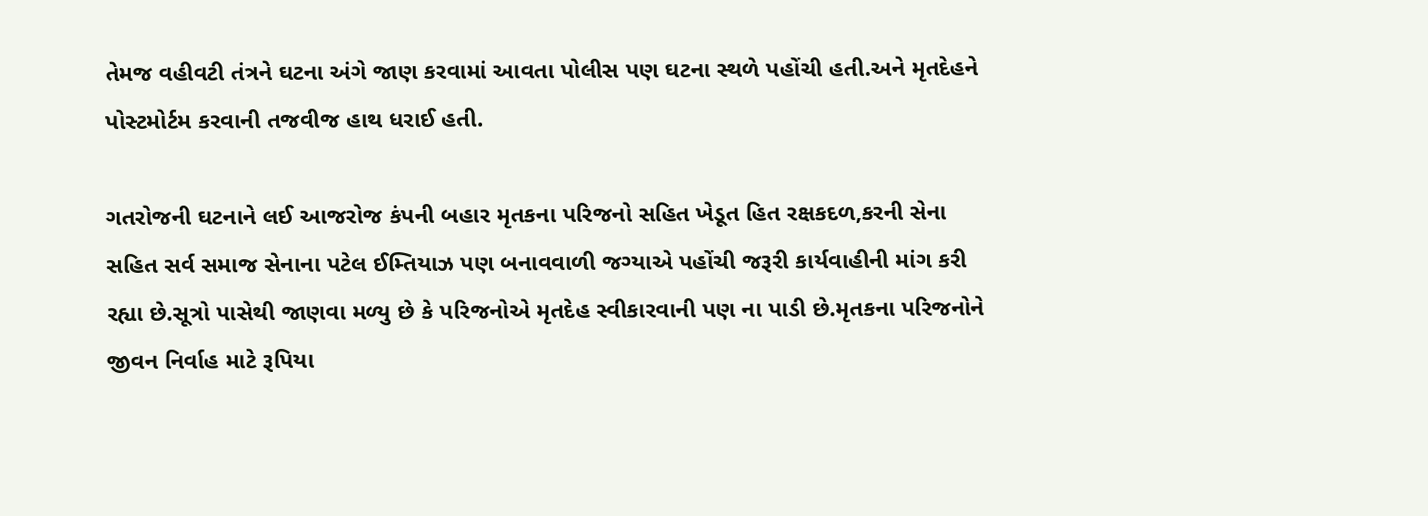તેમજ વહીવટી તંત્રને ઘટના અંગે જાણ કરવામાં આવતા પોલીસ પણ ઘટના સ્થળે પહોંચી હતી.અને મૃતદેહને પોસ્ટમોર્ટમ કરવાની તજવીજ હાથ ધરાઈ હતી.

ગતરોજની ઘટનાને લઈ આજરોજ કંપની બહાર મૃતકના પરિજનો સહિત ખેડૂત હિત રક્ષકદળ,કરની સેના સહિત સર્વ સમાજ સેનાના પટેલ ઈમ્તિયાઝ પણ બનાવવાળી જગ્યાએ પહોંચી જરૂરી કાર્યવાહીની માંગ કરી રહ્યા છે.સૂત્રો પાસેથી જાણવા મળ્યુ છે કે પરિજનોએ મૃતદેહ સ્વીકારવાની પણ ના પાડી છે.મૃતકના પરિજનોને જીવન નિર્વાહ માટે રૂપિયા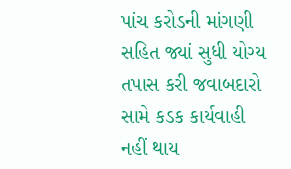પાંચ કરોડની માંગણી સહિત જ્યાં સુધી યોગ્ય તપાસ કરી જવાબદારો સામે કડક કાર્યવાહી નહીં થાય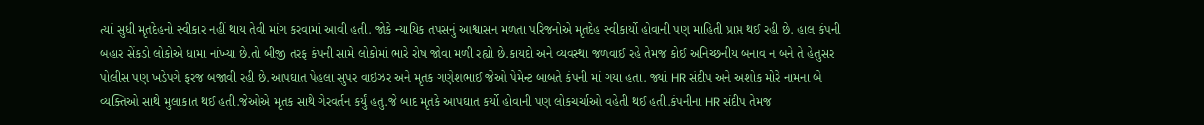ત્યાં સુધી મૃતદેહનો સ્વીકાર નહીં થાય તેવી માંગ કરવામાં આવી હતી. જોકે ન્યાયિક તપસનું આશ્વાસન મળતા પરિજનોએ મૃતદેહ સ્વીકાર્યો હોવાની પણ માહિતી પ્રાપ્ત થઈ રહી છે. હાલ કંપની બહાર સેંકડો લોકોએ ધામા નાંખ્યા છે.તો બીજી તરફ કંપની સામે લોકોમાં ભારે રોષ જોવા મળી રહ્યો છે.કાયદો અને વ્યવસ્થા જળવાઈ રહે તેમજ કોઈ અનિચ્છનીય બનાવ ન બને તે હેતુસર પોલીસ પણ ખડેપગે ફરજ બજાવી રહી છે.આપઘાત પેહલા સુપર વાઇઝર અને મૃતક ગણેશભાઈ જેઓ પેમેન્ટ બાબતે કંપની માં ગયા હતા. જ્યાં HR સંદીપ અને અશોક મોરે નામના બે વ્યક્તિઓ સાથે મુલાકાત થઈ હતી.જેઓએ મૃતક સાથે ગેરવર્તન કર્યું હતુ.જે બાદ મૃતકે આપઘાત કર્યો હોવાની પણ લોકચર્ચાઓ વહેતી થઈ હતી.કંપનીના HR સંદીપ તેમજ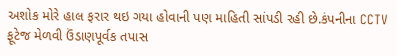અશોક મોરે હાલ ફરાર થઇ ગયા હોવાની પણ માહિતી સાંપડી રહી છે.કંપનીના CCTV ફૂટેજ મેળવી ઉંડાણપૂર્વક તપાસ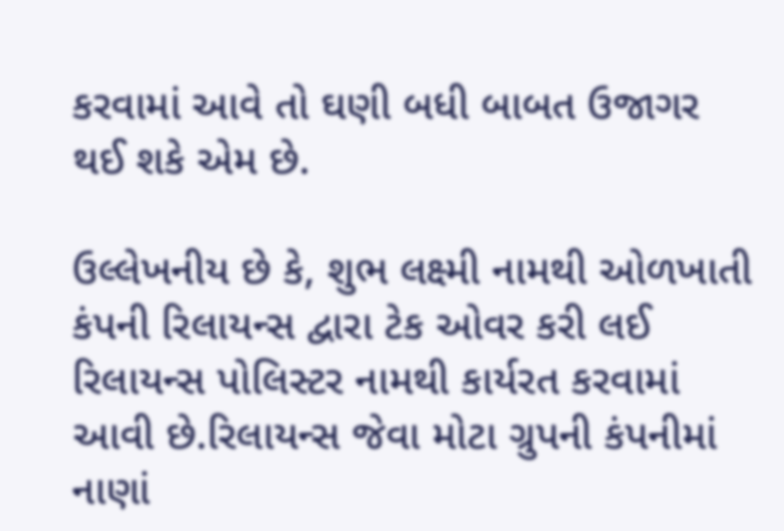કરવામાં આવે તો ઘણી બધી બાબત ઉજાગર થઈ શકે એમ છે.

ઉલ્લેખનીય છે કે, શુભ લક્ષ્મી નામથી ઓળખાતી કંપની રિલાયન્સ દ્વારા ટેક ઓવર કરી લઈ રિલાયન્સ પોલિસ્ટર નામથી કાર્યરત કરવામાં આવી છે.રિલાયન્સ જેવા મોટા ગ્રુપની કંપનીમાં નાણાં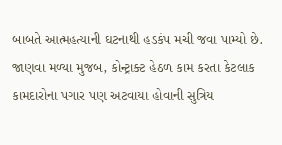બાબતે આત્મહત્યાની ઘટનાથી હડકંપ મચી જવા પામ્યો છે. જાણવા મળ્યા મુજબ, કોન્ટ્રાક્ટ હેઠળ કામ કરતા કેટલાક કામદારોના પગાર પણ અટવાયા હોવાની સુત્રિય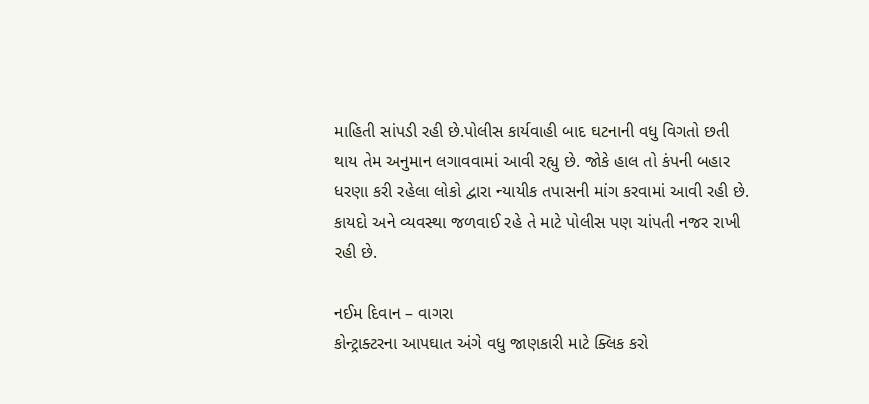માહિતી સાંપડી રહી છે.પોલીસ કાર્યવાહી બાદ ઘટનાની વધુ વિગતો છતી થાય તેમ અનુમાન લગાવવામાં આવી રહ્યુ છે. જોકે હાલ તો કંપની બહાર ધરણા કરી રહેલા લોકો દ્વારા ન્યાયીક તપાસની માંગ કરવામાં આવી રહી છે. કાયદો અને વ્યવસ્થા જળવાઈ રહે તે માટે પોલીસ પણ ચાંપતી નજર રાખી રહી છે.

નઈમ દિવાન – વાગરા
કોન્ટ્રાક્ટરના આપઘાત અંગે વધુ જાણકારી માટે ક્લિક કરો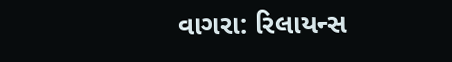વાગરા: રિલાયન્સ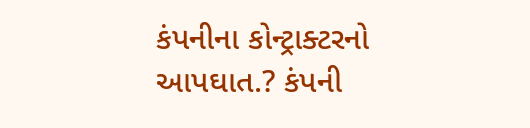કંપનીના કોન્ટ્રાક્ટરનો આપઘાત.? કંપની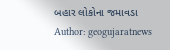બહાર લોકોના જમાવડા
Author: geogujaratnews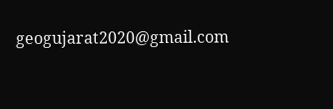geogujarat2020@gmail.com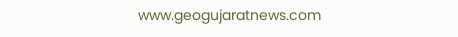www.geogujaratnews.com